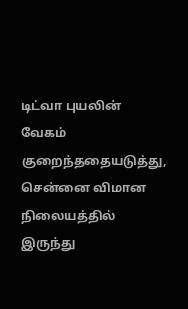டிட்வா புயலின் வேகம் குறைந்ததையடுத்து, சென்னை விமான நிலையத்தில் இருந்து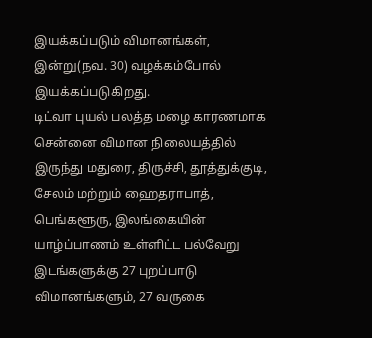இயக்கப்படும் விமானங்கள், இன்று(நவ. 30) வழக்கம்போல் இயக்கப்படுகிறது.
டிட்வா புயல் பலத்த மழை காரணமாக சென்னை விமான நிலையத்தில் இருந்து மதுரை, திருச்சி, தூத்துக்குடி, சேலம் மற்றும் ஹைதராபாத், பெங்களூரு, இலங்கையின் யாழ்ப்பாணம் உள்ளிட்ட பல்வேறு இடங்களுக்கு 27 புறப்பாடு விமானங்களும், 27 வருகை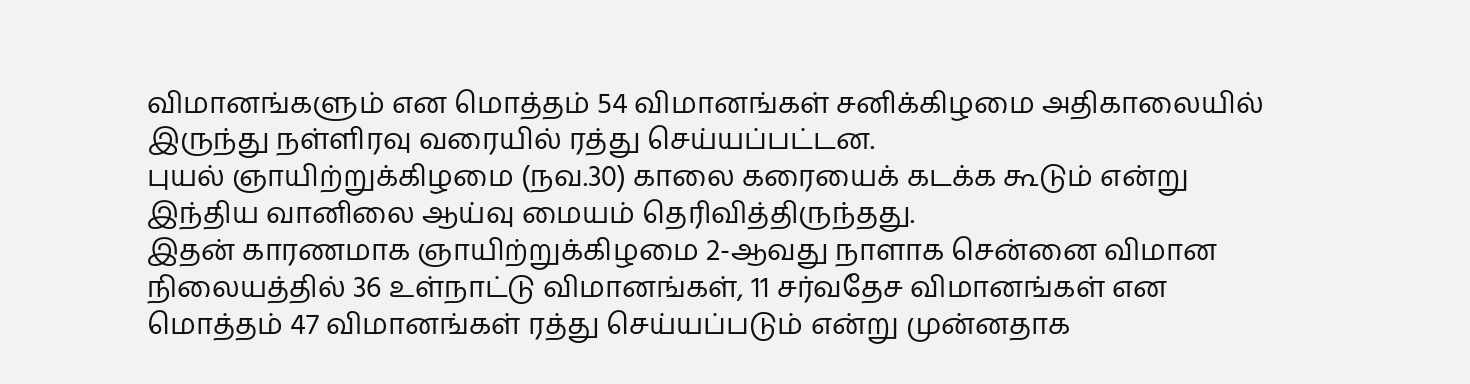விமானங்களும் என மொத்தம் 54 விமானங்கள் சனிக்கிழமை அதிகாலையில் இருந்து நள்ளிரவு வரையில் ரத்து செய்யப்பட்டன.
புயல் ஞாயிற்றுக்கிழமை (நவ.30) காலை கரையைக் கடக்க கூடும் என்று இந்திய வானிலை ஆய்வு மையம் தெரிவித்திருந்தது.
இதன் காரணமாக ஞாயிற்றுக்கிழமை 2-ஆவது நாளாக சென்னை விமான நிலையத்தில் 36 உள்நாட்டு விமானங்கள், 11 சர்வதேச விமானங்கள் என மொத்தம் 47 விமானங்கள் ரத்து செய்யப்படும் என்று முன்னதாக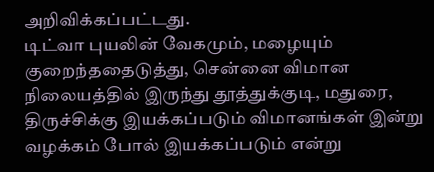அறிவிக்கப்பட்டது.
டிட்வா புயலின் வேகமும், மழையும் குறைந்ததைடுத்து, சென்னை விமான நிலையத்தில் இருந்து தூத்துக்குடி, மதுரை, திருச்சிக்கு இயக்கப்படும் விமானங்கள் இன்று வழக்கம் போல் இயக்கப்படும் என்று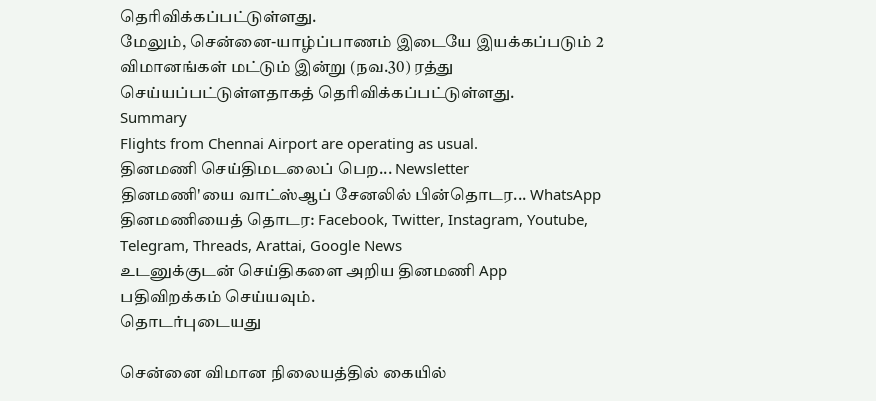தெரிவிக்கப்பட்டுள்ளது.
மேலும், சென்னை-யாழ்ப்பாணம் இடையே இயக்கப்படும் 2 விமானங்கள் மட்டும் இன்று (நவ.30) ரத்து செய்யப்பட்டுள்ளதாகத் தெரிவிக்கப்பட்டுள்ளது.
Summary
Flights from Chennai Airport are operating as usual.
தினமணி செய்திமடலைப் பெற... Newsletter
தினமணி'யை வாட்ஸ்ஆப் சேனலில் பின்தொடர... WhatsApp
தினமணியைத் தொடர: Facebook, Twitter, Instagram, Youtube, Telegram, Threads, Arattai, Google News
உடனுக்குடன் செய்திகளை அறிய தினமணி App பதிவிறக்கம் செய்யவும்.
தொடர்புடையது

சென்னை விமான நிலையத்தில் கையில்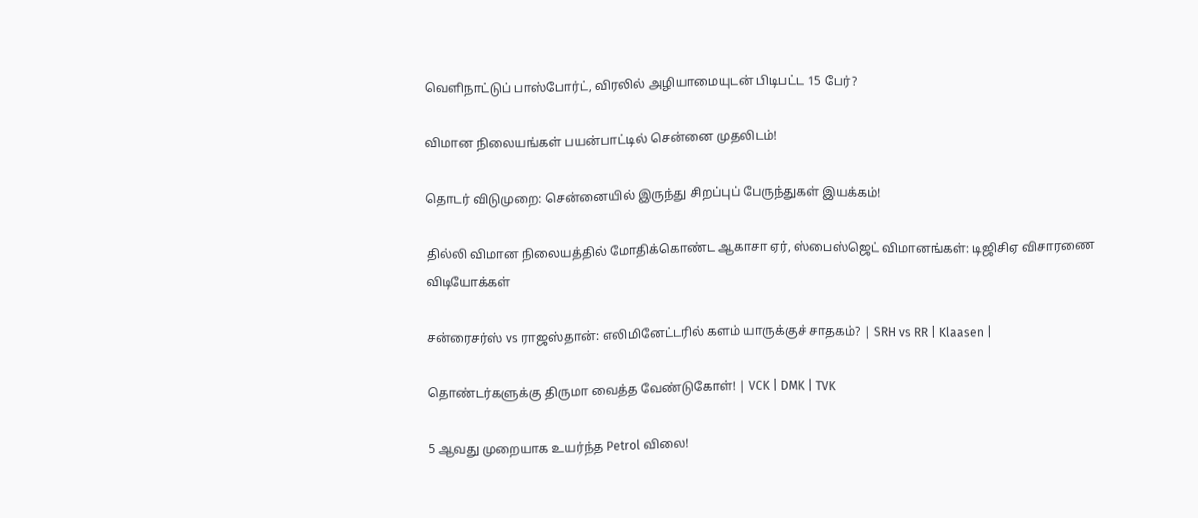வெளிநாட்டுப் பாஸ்போர்ட், விரலில் அழியாமையுடன் பிடிபட்ட 15 பேர்?

விமான நிலையங்கள் பயன்பாட்டில் சென்னை முதலிடம்!

தொடர் விடுமுறை: சென்னையில் இருந்து சிறப்புப் பேருந்துகள் இயக்கம்!

தில்லி விமான நிலையத்தில் மோதிக்கொண்ட ஆகாசா ஏர், ஸ்பைஸ்ஜெட் விமானங்கள்: டிஜிசிஏ விசாரணை
விடியோக்கள்

சன்ரைசர்ஸ் vs ராஜஸ்தான்: எலிமினேட்டரில் களம் யாருக்குச் சாதகம்? | SRH vs RR | Klaasen |

தொண்டர்களுக்கு திருமா வைத்த வேண்டுகோள்! | VCK | DMK | TVK

5 ஆவது முறையாக உயர்ந்த Petrol விலை!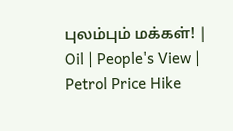புலம்பும் மக்கள்! | Oil | People's View | Petrol Price Hike